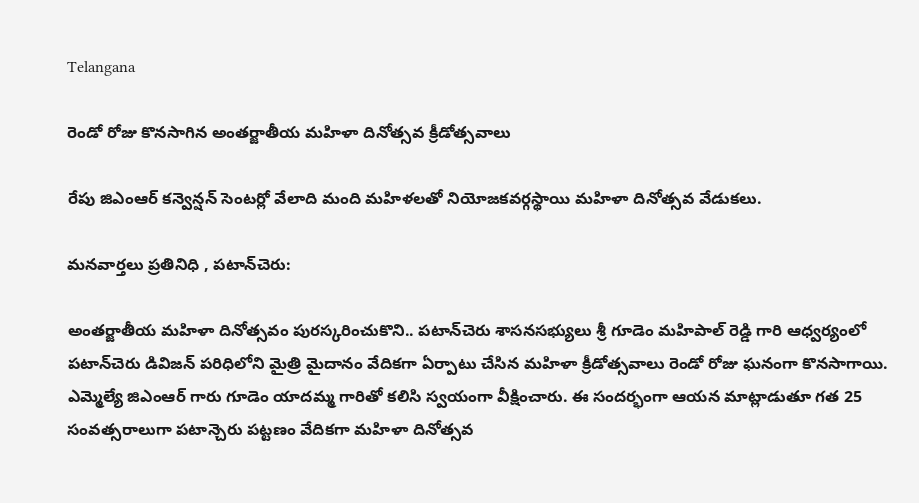Telangana

రెండో రోజు కొనసాగిన అంతర్జాతీయ మహిళా దినోత్సవ క్రీడోత్సవాలు

రేపు జిఎంఆర్ కన్వెన్షన్ సెంటర్లో వేలాది మంది మహిళలతో నియోజకవర్గస్థాయి మహిళా దినోత్సవ వేడుకలు.

మనవార్తలు ప్రతినిధి , పటాన్‌చెరు:

అంతర్జాతీయ మహిళా దినోత్సవం పురస్కరించుకొని.. పటాన్‌చెరు శాసనసభ్యులు శ్రీ గూడెం మహిపాల్ రెడ్డి గారి ఆధ్వర్యంలో పటాన్‌చెరు డివిజన్ పరిధిలోని మైత్రి మైదానం వేదికగా ఏర్పాటు చేసిన మహిళా క్రీడోత్సవాలు రెండో రోజు ఘనంగా కొనసాగాయి. ఎమ్మెల్యే జిఎంఆర్ గారు గూడెం యాదమ్మ గారితో కలిసి స్వయంగా వీక్షించారు. ఈ సందర్భంగా ఆయన మాట్లాడుతూ గత 25 సంవత్సరాలుగా పటాన్చెరు పట్టణం వేదికగా మహిళా దినోత్సవ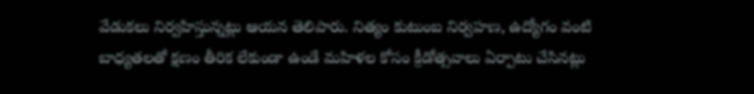వేడుకలు నిర్వహిస్తున్నట్లు ఆయన తెలిపారు. నిత్యం కుటుంబ నిర్వహణ, ఉద్యోగం వంటి బాధ్యతలతో క్షణం తీరిక లేకుండా ఉండే మహిళల కోసం క్రీడోత్సవాలు ఏర్పాటు చేసినట్లు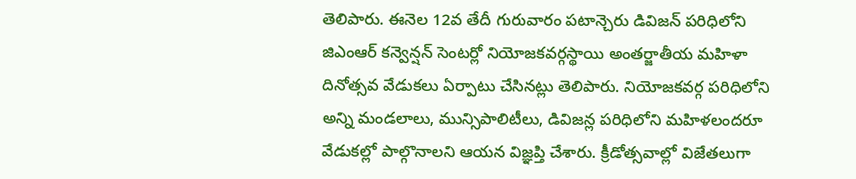తెలిపారు. ఈనెల 12వ తేదీ గురువారం పటాన్చెరు డివిజన్ పరిధిలోని జిఎంఆర్ కన్వెన్షన్ సెంటర్లో నియోజకవర్గస్థాయి అంతర్జాతీయ మహిళా దినోత్సవ వేడుకలు ఏర్పాటు చేసినట్లు తెలిపారు. నియోజకవర్గ పరిధిలోని అన్ని మండలాలు, మున్సిపాలిటీలు, డివిజన్ల పరిధిలోని మహిళలందరూ వేడుకల్లో పాల్గొనాలని ఆయన విజ్ఞప్తి చేశారు. క్రీడోత్సవాల్లో విజేతలుగా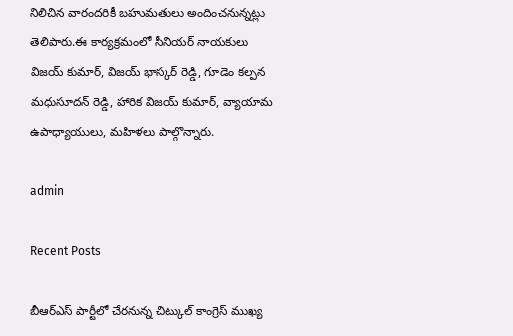నిలిచిన వారందరికీ బహుమతులు అందించనున్నట్లు తెలిపారు.ఈ కార్యక్రమంలో సీనియర్ నాయకులు విజయ్ కుమార్, విజయ్ భాస్కర్ రెడ్డి, గూడెం కల్పన మధుసూదన్ రెడ్డి, హారిక విజయ్ కుమార్, వ్యాయామ ఉపాధ్యాయులు, మహిళలు పాల్గొన్నారు.

admin

Recent Posts

బీఆర్ఎస్ పార్టీలో చేరనున్న చిట్కుల్ కాంగ్రెస్ ముఖ్య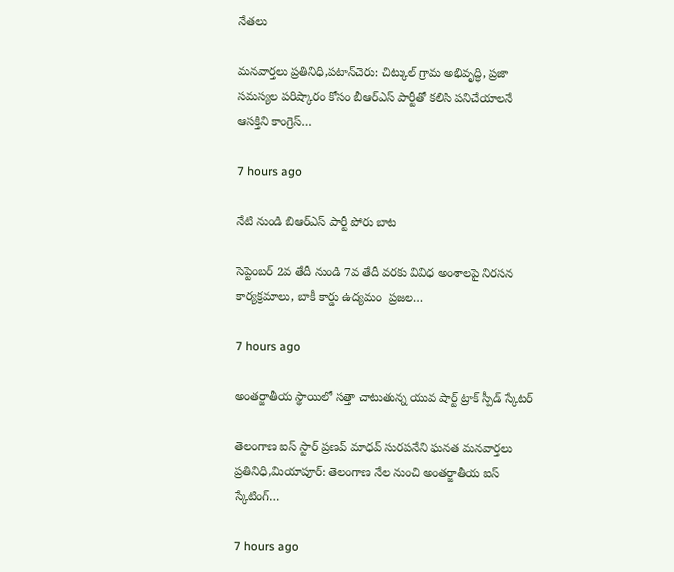నేతలు

మనవార్తలు ప్రతినిధి,పటాన్‌చెరు: చిట్కుల్ గ్రామ అభివృద్ధి, ప్రజా సమస్యల పరిష్కారం కోసం బీఆర్ఎస్ పార్టీతో కలిసి పనిచేయాలనే ఆసక్తిని కాంగ్రెస్…

7 hours ago

నేటి నుండి బిఆర్ఎస్ పార్టీ పోరు బాట

సెప్టెంబర్ 2వ తేదీ నుండి 7వ తేదీ వరకు వివిధ అంశాలపై నిరసన కార్యక్రమాలు, బాకీ కార్డు ఉద్యమం  ప్రజల…

7 hours ago

అంతర్జాతీయ స్థాయిలో సత్తా చాటుతున్న యువ షార్ట్ ట్రాక్ స్పీడ్ స్కేటర్

తెలంగాణ ఐస్ స్టార్ ప్రణవ్ మాధవ్ సురపనేని ఘనత మనవార్తలు ప్రతినిధి,మియాపూర్: తెలంగాణ నేల నుంచి అంతర్జాతీయ ఐస్ స్కేటింగ్…

7 hours ago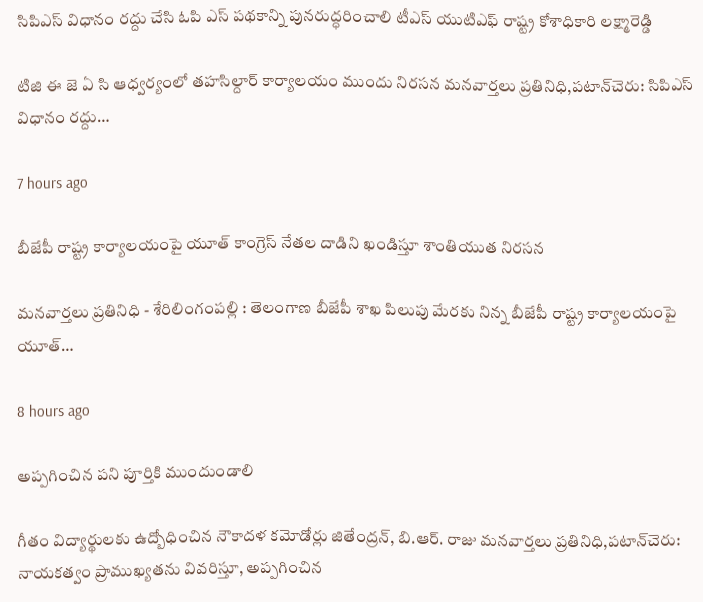సిపిఎస్ విధానం రద్దు చేసి ఓపి ఎస్ పథకాన్ని పునరుద్ధరించాలి టీఎస్ యుటిఎఫ్ రాష్ట్ర కోశాధికారి లక్ష్మారెడ్డి

టిజి ఈ జె ఏ సి ఆధ్వర్యంలో తహసిల్దార్ కార్యాలయం ముందు నిరసన మనవార్తలు ప్రతినిధి,పటాన్‌చెరు: సిపిఎస్ విధానం రద్దు…

7 hours ago

బీజేపీ రాష్ట్ర కార్యాలయంపై యూత్ కాంగ్రెస్ నేతల దాడిని ఖండిస్తూ శాంతియుత నిరసన

మనవార్తలు ప్రతినిధి - శేరిలింగంపల్లి : తెలంగాణ బీజేపీ శాఖ పిలుపు మేరకు నిన్న బీజేపీ రాష్ట్ర కార్యాలయంపై యూత్…

8 hours ago

అప్పగించిన పని పూర్తికి ముందుండాలి

గీతం విద్యార్థులకు ఉద్బోధించిన నౌకాదళ కమోడోర్లు జితేంద్రన్, బి.ఆర్. రాజు మనవార్తలు ప్రతినిధి,పటాన్‌చెరు: నాయకత్వం ప్రాముఖ్యతను వివరిస్తూ, అప్పగించిన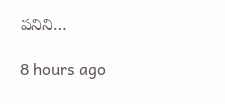పనిని…

8 hours ago